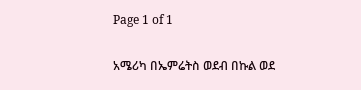Page 1 of 1

አሜሪካ በኤምሬትስ ወደብ በኩል ወደ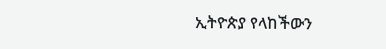ኢትዮጵያ የላከችውን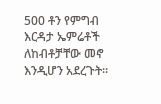500 ቶን የምግብ እርዳታ ኤምሬቶች ለከብቶቻቸው መኖ እንዲሆን አደረጉት።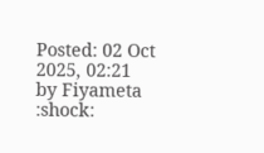Posted: 02 Oct 2025, 02:21
by Fiyameta
:shock: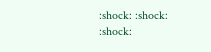:shock: :shock: :shock: